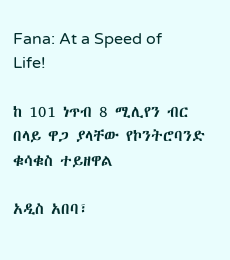Fana: At a Speed of Life!

ከ 101 ነጥብ 8 ሚሊየን ብር በላይ ዋጋ ያላቸው የኮንትሮባንድ ቁሳቁስ ተይዘዋል

አዲስ አበባ፣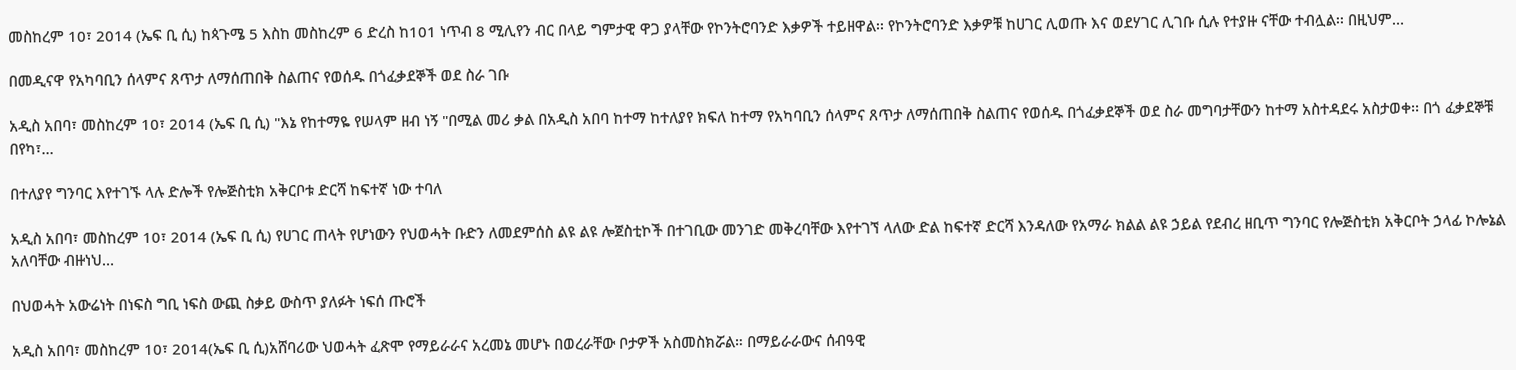መስከረም 10፣ 2014 (ኤፍ ቢ ሲ) ከጳጉሜ 5 እስከ መስከረም 6 ድረስ ከ101 ነጥብ 8 ሚሊየን ብር በላይ ግምታዊ ዋጋ ያላቸው የኮንትሮባንድ እቃዎች ተይዘዋል፡፡ የኮንትሮባንድ እቃዎቹ ከሀገር ሊወጡ እና ወደሃገር ሊገቡ ሲሉ የተያዙ ናቸው ተብሏል፡፡ በዚህም…

በመዲናዋ የአካባቢን ሰላምና ጸጥታ ለማሰጠበቅ ስልጠና የወሰዱ በጎፈቃደኞች ወደ ስራ ገቡ

አዲስ አበባ፣ መስከረም 10፣ 2014 (ኤፍ ቢ ሲ) "እኔ የከተማዬ የሠላም ዘብ ነኝ "በሚል መሪ ቃል በአዲስ አበባ ከተማ ከተለያየ ክፍለ ከተማ የአካባቢን ሰላምና ጸጥታ ለማሰጠበቅ ስልጠና የወሰዱ በጎፈቃደኞች ወደ ስራ መግባታቸውን ከተማ አስተዳደሩ አስታወቀ፡፡ በጎ ፈቃደኞቹ በየካ፣…

በተለያየ ግንባር እየተገኙ ላሉ ድሎች የሎጅስቲክ አቅርቦቱ ድርሻ ከፍተኛ ነው ተባለ

አዲስ አበባ፣ መስከረም 10፣ 2014 (ኤፍ ቢ ሲ) የሀገር ጠላት የሆነውን የህወሓት ቡድን ለመደምሰስ ልዩ ልዩ ሎጀስቲኮች በተገቢው መንገድ መቅረባቸው እየተገኘ ላለው ድል ከፍተኛ ድርሻ እንዳለው የአማራ ክልል ልዩ ኃይል የደብረ ዘቢጥ ግንባር የሎጅስቲክ አቅርቦት ኃላፊ ኮሎኔል አለባቸው ብዙነህ…

በህወሓት አውሬነት በነፍስ ግቢ ነፍስ ውጪ ስቃይ ውስጥ ያለፉት ነፍሰ ጡሮች

አዲስ አበባ፣ መስከረም 10፣ 2014(ኤፍ ቢ ሲ)አሸባሪው ህወሓት ፈጽሞ የማይራራና አረመኔ መሆኑ በወረራቸው ቦታዎች አስመስክሯል። በማይራራውና ሰብዓዊ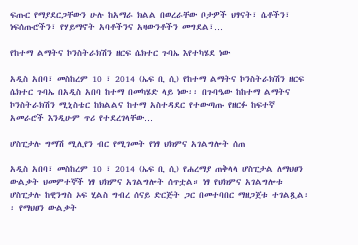ፍጡር የማያደርጋቸውን ሁሉ ከአማራ ክልል በወረራቸው ቦታዎች ህፃናት፣ ሴቶችን፣ ነፍሰጡሮችን፣ የሃይማኖት አባቶችንና አዛውንቶችን መግደል፣…

የከተማ ልማትና ኮንስትራክሽን ዘርፍ ሴክተር ጉባኤ እየተካሄደ ነው

አዲስ አበባ፣ መስከረም 10 ፣ 2014 (ኤፍ ቢ ሲ) የከተማ ልማትና ኮንስትራክሽን ዘርፍ ሴክተር ጉባኤ በአዲስ አበባ ከተማ በመካሄድ ላይ ነው፡፡ በጉባዔው ከከተማ ልማትና ኮንስትራክሽን ሚኒስቴር ከክልልና ከተማ አስተዳደር የተውጣጡ የዘርፉ ከፍተኛ አመራሮች እንዲሁም ጥሪ የተደረገላቸው…

ሆስፒታሉ ግማሽ ሚሊየን ብር የሚገመት የነፃ ህክምና አገልግሎት ሰጠ

አዲስ አበባ፣ መስከረም 10 ፣ 2014 (ኤፍ ቢ ሲ) የሐረማያ ጠቅላላ ሆስፒታል ለማህፀን ውልቃት ህመምተኞች ነፃ ህክምና አገልግሎት ሰጥቷል። ነፃ የህክምና አገልግሎቱ ሆስፒታሉ ከዊንግስ ኦፍ ሂልስ ግብረ ሰናይ ድርጅት ጋር በመተባበር ማዘጋጀቱ ተገልጿል፡፡ የማህፀን ውልቃት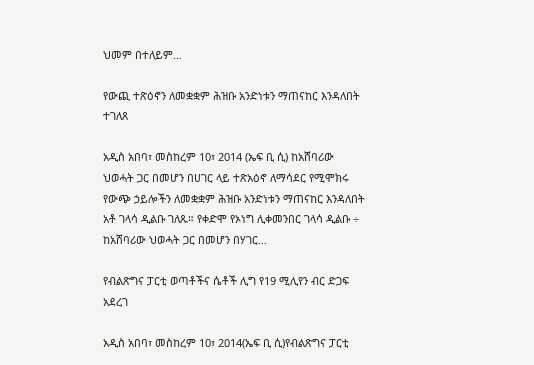ህመም በተለይም…

የውጪ ተጽዕኖን ለመቋቋም ሕዝቡ አንድነቱን ማጠናከር እንዳለበት ተገለጸ

አዲስ አበባ፣ መስከረም 10፣ 2014 (ኤፍ ቢ ሲ) ከአሸባሪው ህወሓት ጋር በመሆን በሀገር ላይ ተጽአዕኖ ለማሳደር የሚሞክሩ የውጭ ኃይሎችን ለመቋቋም ሕዝቡ አንድነቱን ማጠናከር እንዳለበት አቶ ገላሳ ዲልቡ ገለጹ። የቀድሞ የኦነግ ሊቀመንበር ገላሳ ዲልቡ ÷ ከአሸባሪው ህወሓት ጋር በመሆን በሃገር…

የብልጽግና ፓርቲ ወጣቶችና ሴቶች ሊግ የ19 ሚሊየን ብር ድጋፍ አደረገ

አዲስ አበባ፣ መስከረም 10፣ 2014(ኤፍ ቢ ሲ)የብልጽግና ፓርቲ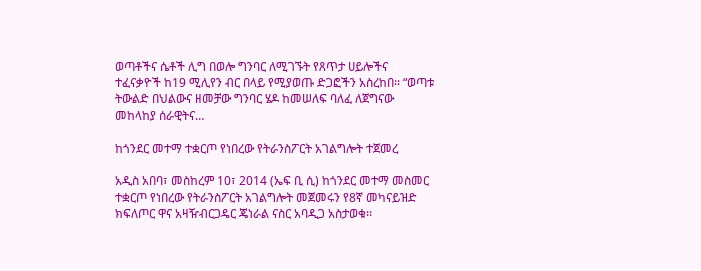ወጣቶችና ሴቶች ሊግ በወሎ ግንባር ለሚገኙት የጸጥታ ሀይሎችና ተፈናቃዮች ከ19 ሚሊየን ብር በላይ የሚያወጡ ድጋፎችን አስረከበ፡፡ “ወጣቱ ትውልድ በህልውና ዘመቻው ግንባር ሄዶ ከመሠለፍ ባለፈ ለጀግናው መከላከያ ሰራዊትና…

ከጎንደር መተማ ተቋርጦ የነበረው የትራንስፖርት አገልግሎት ተጀመረ

አዲስ አበባ፣ መስከረም 10፣ 2014 (ኤፍ ቢ ሲ) ከጎንደር መተማ መስመር ተቋርጦ የነበረው የትራንስፖርት አገልግሎት መጀመሩን የ8ኛ መካናይዝድ ክፍለጦር ዋና አዛዥብርጋዴር ጄነራል ናስር አባዲጋ አስታወቁ፡፡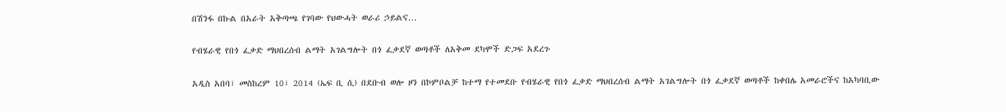በሽንፋ በኩል በአራት አቅጣጫ የገባው የህውሓት ወራሪ ኃይልና…

የብሄራዊ የበጎ ፈቃድ ማህበረሰብ ልማት አገልግሎት በጎ ፈቃደኛ ወጣቶች ለአቅመ ደካሞች ድጋፍ አደረጉ

አዲስ አበባ፣ መስከረም 10፣ 2014 (ኤፍ ቢ ሲ) በደቡብ ወሎ ዞን በኮምቦልቻ ከተማ የተመደቡ የብሄራዊ የበጎ ፈቃድ ማህበረሰብ ልማት አገልግሎት በጎ ፈቃደኛ ወጣቶች ከቀበሌ አመራሮችና ከአካባቢው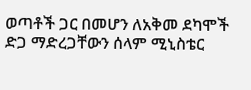ወጣቶች ጋር በመሆን ለአቅመ ደካሞች ድጋ ማድረጋቸውን ሰላም ሚኒስቴር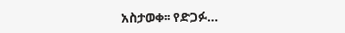አስታወቀ፡፡ የድጋፉ…